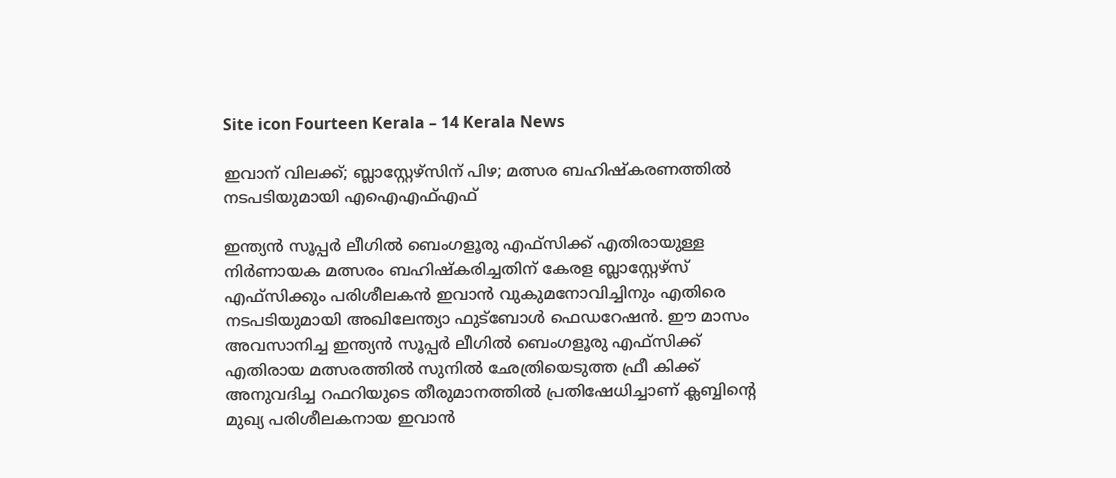Site icon Fourteen Kerala – 14 Kerala News

ഇവാന് വിലക്ക്; ബ്ലാസ്റ്റേഴ്സിന് പിഴ; മത്സര ബഹിഷ്കരണത്തിൽ നടപടിയുമായി എഐഎഫ്എഫ്

ഇന്ത്യൻ സൂപ്പർ ലീഗിൽ ബെംഗളൂരു എഫ്‌സിക്ക് എതിരായുള്ള നിർണായക മത്സരം ബഹിഷ്കരിച്ചതിന് കേരള ബ്ലാസ്റ്റേഴ്‌സ് എഫ്‌സിക്കും പരിശീലകൻ ഇവാൻ വുകുമനോവിച്ചിനും എതിരെ നടപടിയുമായി അഖിലേന്ത്യാ ഫുട്ബോൾ ഫെഡറേഷൻ. ഈ മാസം അവസാനിച്ച ഇന്ത്യൻ സൂപ്പർ ലീഗിൽ ബെംഗളൂരു എഫ്‌സിക്ക് എതിരായ മത്സരത്തിൽ സുനിൽ ഛേത്രിയെടുത്ത ഫ്രീ കിക്ക്‌ അനുവദിച്ച റഫറിയുടെ തീരുമാനത്തിൽ പ്രതിഷേധിച്ചാണ് ക്ലബ്ബിന്റെ മുഖ്യ പരിശീലകനായ ഇവാൻ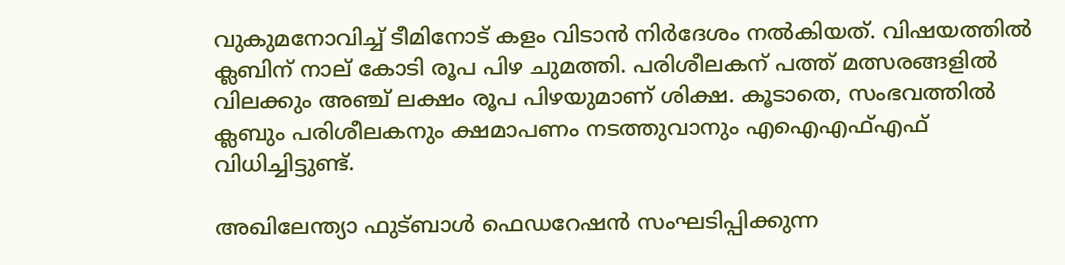വുകുമനോവിച്ച് ടീമിനോട് കളം വിടാൻ നിർദേശം നൽകിയത്. വിഷയത്തിൽ ക്ലബിന് നാല് കോടി രൂപ പിഴ ചുമത്തി. പരിശീലകന് പത്ത് മത്സരങ്ങളിൽ വിലക്കും അഞ്ച് ലക്ഷം രൂപ പിഴയുമാണ് ശിക്ഷ. കൂടാതെ, സംഭവത്തിൽ ക്ലബും പരിശീലകനും ക്ഷമാപണം നടത്തുവാനും എഐഎഫ്എഫ് വിധിച്ചിട്ടുണ്ട്.

അഖിലേന്ത്യാ ഫുട്ബാൾ ഫെഡറേഷൻ സംഘടിപ്പിക്കുന്ന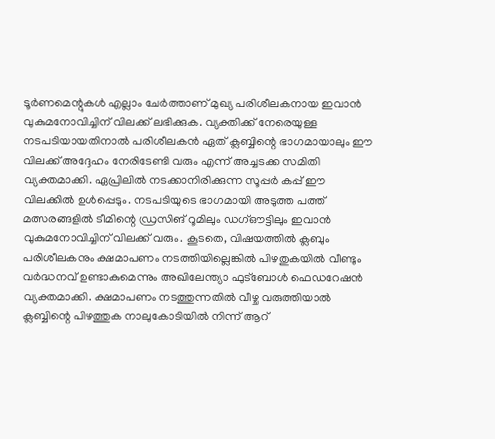ടൂർണമെന്റുകൾ എല്ലാം ചേർത്താണ് മുഖ്യ പരിശീലകനായ ഇവാൻ വുകുമനോവിച്ചിന് വിലക്ക് ലഭിക്കുക. വ്യക്തിക്ക് നേരെയുള്ള നടപടിയായതിനാൽ പരിശീലകൻ ഏത് ക്ലബ്ബിന്റെ ഭാഗമായാലും ഈ വിലക്ക് അദ്ദേഹം നേരിടേണ്ടി വരും എന്ന് അച്ചടക്ക സമിതി വ്യക്തമാക്കി. ഏപ്രിലിൽ നടക്കാനിരിക്കുന്ന സൂപ്പർ കപ്പ് ഈ വിലക്കിൽ ഉൾപ്പെടും. നടപടിയുടെ ഭാഗമായി അടുത്ത പത്ത് മത്സരങ്ങളിൽ ടീമിന്റെ ഡ്രസിങ് റൂമിലും ഡഗ്ഔട്ടിലും ഇവാൻ വുകുമനോവിച്ചിന് വിലക്ക് വരും. കൂടതെ, വിഷയത്തിൽ ക്ലബും പരിശീലകനും ക്ഷമാപണം നടത്തിയില്ലെങ്കിൽ പിഴതുകയിൽ വീണ്ടും വർദ്ധനവ് ഉണ്ടാകുമെന്നും അഖിലേന്ത്യാ ഫുട്ബോൾ ഫെഡറേഷൻ വ്യക്തമാക്കി. ക്ഷമാപണം നടത്തുന്നതിൽ വീഴ്ച വരുത്തിയാൽ ക്ലബ്ബിന്റെ പിഴത്തുക നാലുകോടിയിൽ നിന്ന് ആറ്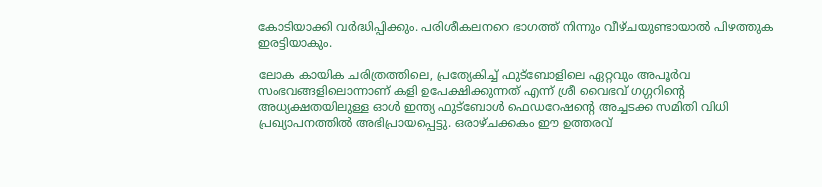കോടിയാക്കി വർദ്ധിപ്പിക്കും. പരിശീകലനറെ ഭാഗത്ത് നിന്നും വീഴ്ചയുണ്ടായാൽ പിഴത്തുക ഇരട്ടിയാകും.

ലോക കായിക ചരിത്രത്തിലെ, പ്രത്യേകിച്ച് ഫുട്‌ബോളിലെ ഏറ്റവും അപൂർവ സംഭവങ്ങളിലൊന്നാണ് കളി ഉപേക്ഷിക്കുന്നത് എന്ന് ശ്രീ വൈഭവ് ഗഗ്ഗറിന്റെ അധ്യക്ഷതയിലുള്ള ഓൾ ഇന്ത്യ ഫുട്ബോൾ ഫെഡറേഷന്റെ അച്ചടക്ക സമിതി വിധി പ്രഖ്യാപനത്തിൽ അഭിപ്രായപ്പെട്ടു. ഒരാഴ്ചക്കകം ഈ ഉത്തരവ്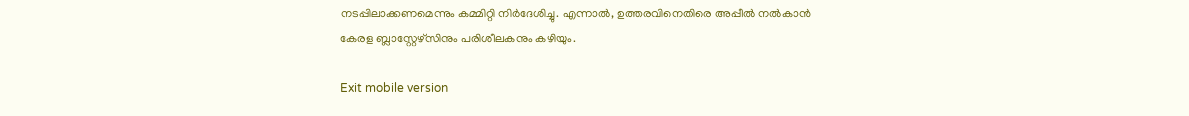നടപ്പിലാക്കണമെന്നും കമ്മിറ്റി നിർദേശിച്ചു. എന്നാൽ, ഉത്തരവിനെതിരെ അപ്പീൽ നൽകാൻ കേരള ബ്ലാസ്റ്റേഴ്സിനും പരിശീലകനും കഴിയും.

Exit mobile version